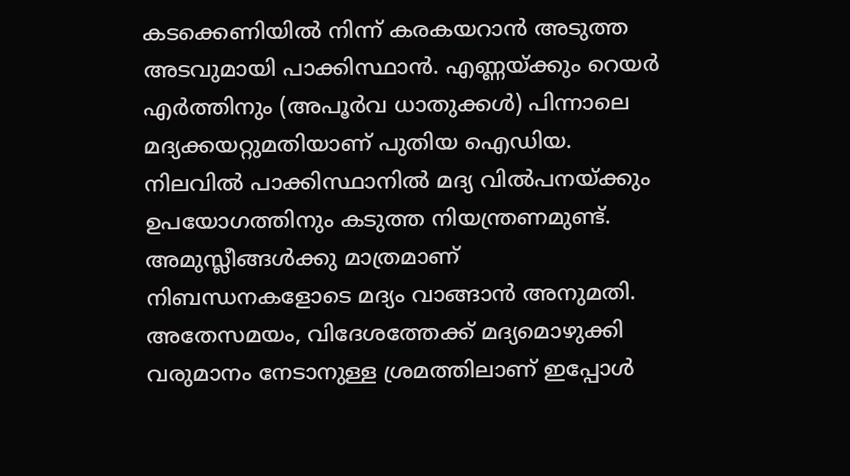കടക്കെണിയിൽ നിന്ന് കരകയറാൻ അടുത്ത അടവുമായി പാക്കിസ്ഥാൻ. എണ്ണയ്ക്കും റെയർ എർത്തിനും (അപൂർവ ധാതുക്കൾ) പിന്നാലെ മദ്യക്കയറ്റുമതിയാണ് പുതിയ ഐഡിയ.
നിലവിൽ പാക്കിസ്ഥാനിൽ മദ്യ വിൽപനയ്ക്കും ഉപയോഗത്തിനും കടുത്ത നിയന്ത്രണമുണ്ട്. അമുസ്ലീങ്ങൾക്കു മാത്രമാണ് നിബന്ധനകളോടെ മദ്യം വാങ്ങാൻ അനുമതി.
അതേസമയം, വിദേശത്തേക്ക് മദ്യമൊഴുക്കി വരുമാനം നേടാനുള്ള ശ്രമത്തിലാണ് ഇപ്പോൾ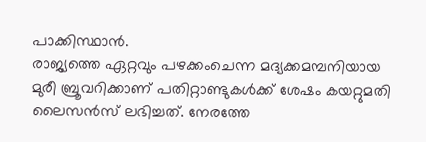പാക്കിസ്ഥാൻ.
രാജ്യത്തെ ഏറ്റവും പഴക്കംചെന്ന മദ്യക്കമമ്പനിയായ മുരീ ബ്രൂവറിക്കാണ് പതിറ്റാണ്ടുകൾക്ക് ശേഷം കയറ്റുമതി ലൈസൻസ് ലഭിച്ചത്. നേരത്തേ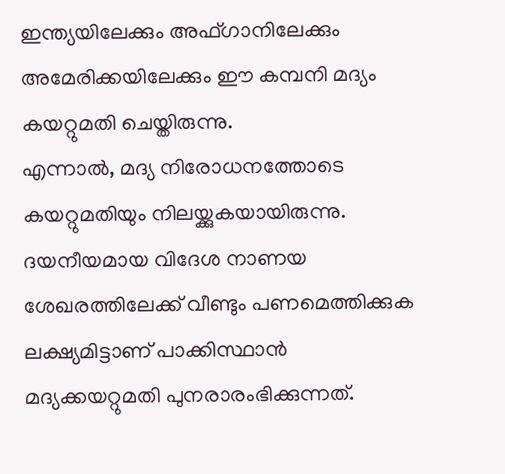ഇന്ത്യയിലേക്കും അഫ്ഗാനിലേക്കും അമേരിക്കയിലേക്കും ഈ കമ്പനി മദ്യം കയറ്റുമതി ചെയ്തിരുന്നു.
എന്നാൽ, മദ്യ നിരോധനത്തോടെ കയറ്റുമതിയും നിലയ്ക്കുകയായിരുന്നു. ദയനീയമായ വിദേശ നാണയ ശേഖരത്തിലേക്ക് വീണ്ടും പണമെത്തിക്കുക ലക്ഷ്യമിട്ടാണ് പാക്കിസ്ഥാൻ മദ്യക്കയറ്റുമതി പുനരാരംഭിക്കുന്നത്.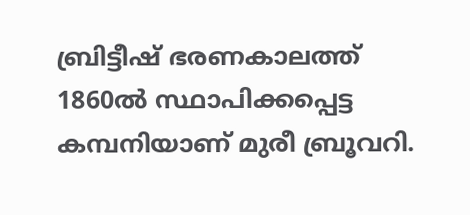ബ്രിട്ടീഷ് ഭരണകാലത്ത് 1860ൽ സ്ഥാപിക്കപ്പെട്ട
കമ്പനിയാണ് മുരീ ബ്രൂവറി.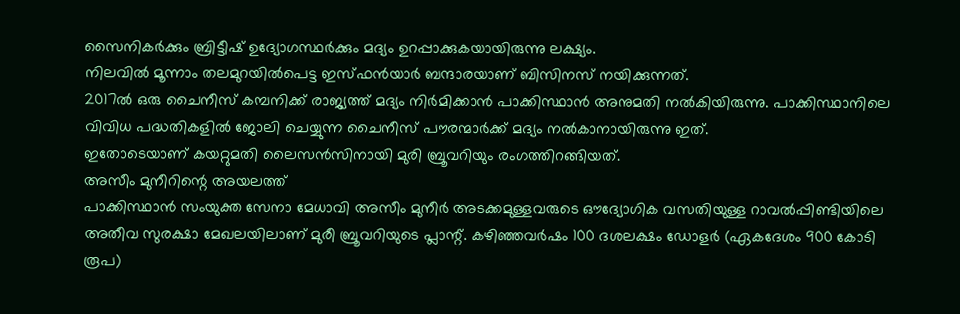സൈനികർക്കും ബ്രിട്ടീഷ് ഉദ്യോഗസ്ഥർക്കും മദ്യം ഉറപ്പാക്കുകയായിരുന്നു ലക്ഷ്യം.
നിലവിൽ മൂന്നാം തലമുറയിൽപെട്ട ഇസ്ഫൻയാർ ബന്ദാരയാണ് ബിസിനസ് നയിക്കുന്നത്.
2017ൽ ഒരു ചൈനീസ് കമ്പനിക്ക് രാജ്യത്ത് മദ്യം നിർമിക്കാൻ പാക്കിസ്ഥാൻ അനുമതി നൽകിയിരുന്നു. പാക്കിസ്ഥാനിലെ വിവിധ പദ്ധതികളിൽ ജോലി ചെയ്യുന്ന ചൈനീസ് പൗരന്മാർക്ക് മദ്യം നൽകാനായിരുന്നു ഇത്.
ഇതോടെയാണ് കയറ്റുമതി ലൈസൻസിനായി മുരി ബ്രൂവറിയും രംഗത്തിറങ്ങിയത്.
അസീം മുനീറിന്റെ അയലത്ത്
പാക്കിസ്ഥാൻ സംയുക്ത സേനാ മേധാവി അസീം മുനീർ അടക്കമുള്ളവരുടെ ഔദ്യോഗിക വസതിയുള്ള റാവൽപ്പിണ്ടിയിലെ അതീവ സുരക്ഷാ മേഖലയിലാണ് മുരീ ബ്രൂവറിയുടെ പ്ലാന്റ്. കഴിഞ്ഞവർഷം 100 ദശലക്ഷം ഡോളർ (ഏകദേശം 900 കോടി രൂപ)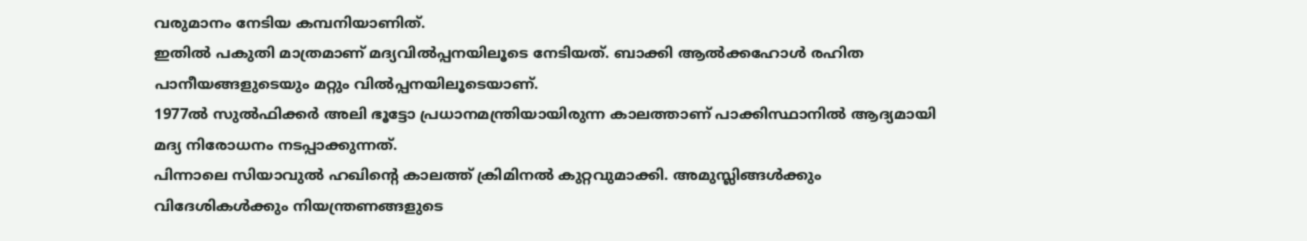വരുമാനം നേടിയ കമ്പനിയാണിത്.
ഇതിൽ പകുതി മാത്രമാണ് മദ്യവിൽപ്പനയിലൂടെ നേടിയത്. ബാക്കി ആൽക്കഹോൾ രഹിത പാനീയങ്ങളുടെയും മറ്റും വിൽപ്പനയിലൂടെയാണ്.
1977ൽ സുൽഫിക്കർ അലി ഭൂട്ടോ പ്രധാനമന്ത്രിയായിരുന്ന കാലത്താണ് പാക്കിസ്ഥാനിൽ ആദ്യമായി മദ്യ നിരോധനം നടപ്പാക്കുന്നത്.
പിന്നാലെ സിയാവുൽ ഹഖിന്റെ കാലത്ത് ക്രിമിനൽ കുറ്റവുമാക്കി. അമുസ്ലിങ്ങൾക്കും വിദേശികൾക്കും നിയന്ത്രണങ്ങളുടെ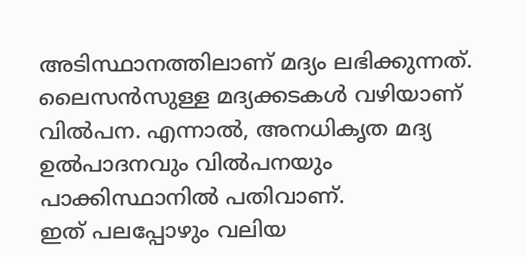അടിസ്ഥാനത്തിലാണ് മദ്യം ലഭിക്കുന്നത്.
ലൈസൻസുള്ള മദ്യക്കടകൾ വഴിയാണ് വിൽപന. എന്നാൽ, അനധികൃത മദ്യ ഉൽപാദനവും വിൽപനയും പാക്കിസ്ഥാനിൽ പതിവാണ്.
ഇത് പലപ്പോഴും വലിയ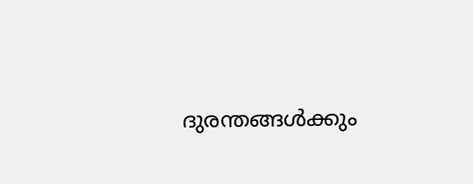ദുരന്തങ്ങൾക്കും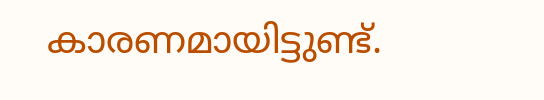കാരണമായിട്ടുണ്ട്.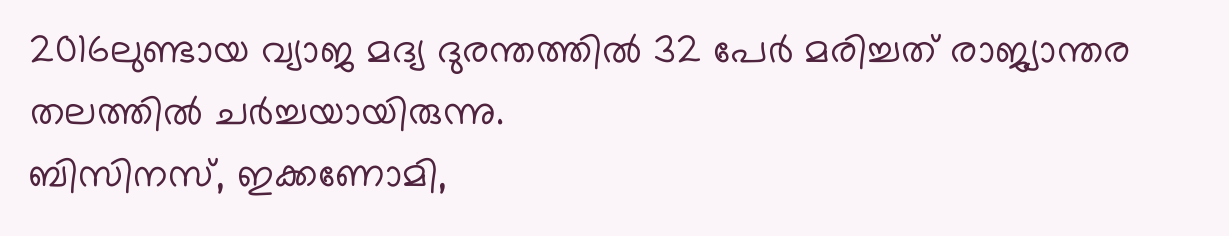2016ലുണ്ടായ വ്യാജ മദ്യ ദുരന്തത്തിൽ 32 പേർ മരിച്ചത് രാജ്യാന്തര തലത്തിൽ ചർച്ചയായിരുന്നു.
ബിസിനസ്, ഇക്കണോമി,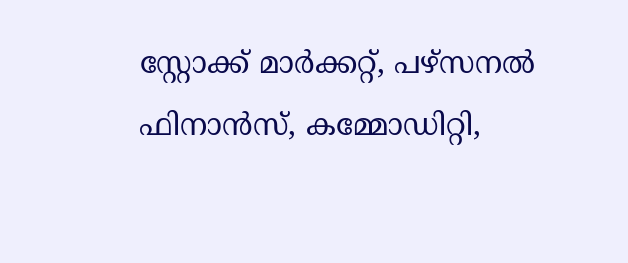സ്റ്റോക്ക് മാർക്കറ്റ്, പഴ്സനൽ ഫിനാൻസ്, കമ്മോഡിറ്റി,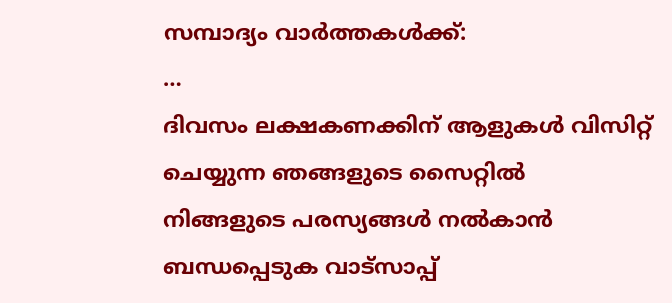സമ്പാദ്യം വാർത്തകൾക്ക്:
…
ദിവസം ലക്ഷകണക്കിന് ആളുകൾ വിസിറ്റ് ചെയ്യുന്ന ഞങ്ങളുടെ സൈറ്റിൽ നിങ്ങളുടെ പരസ്യങ്ങൾ നൽകാൻ ബന്ധപ്പെടുക വാട്സാപ്പ്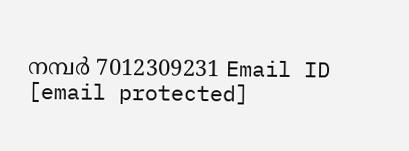നമ്പർ 7012309231 Email ID [email protected]